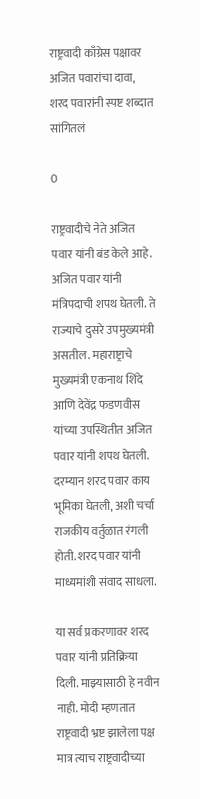राष्ट्रवादी काँग्रेस पक्षावर अजित पवारांचा दावा, शरद पवारांनी स्पष्ट शब्दात सांगितलं

0

राष्ट्रवादीचे नेते अजित पवार यांनी बंड केले आहे. अजित पवार यांनी मंत्रिपदाची शपथ घेतली. ते राज्याचे दुसरे उपमुख्यमंत्री असतील. महाराष्ट्राचे मुख्यमंत्री एकनाथ शिंदे आणि देवेंद्र फडणवीस यांच्या उपस्थितीत अजित पवार यांनी शपथ घेतली. दरम्यान शरद पवार काय भूमिका घेतली, अशी चर्चा राजकीय वर्तुळात रंगली होती. शरद पवार यांनी माध्यमांशी संवाद साधला.

या सर्व प्रकरणावर शरद पवार यांनी प्रतिक्रिया दिली. माझ्यासाठी हे नवीन नाही. मोदी म्हणतात राष्ट्रवादी भ्रष्ट झालेला पक्ष मात्र त्याच राष्ट्रवादीच्या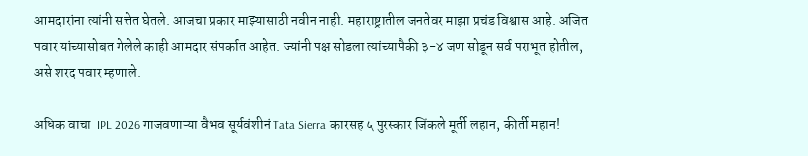आमदारांना त्यांनी सत्तेत घेतले. आजचा प्रकार माझ्यासाठी नवीन नाही. महाराष्ट्रातील जनतेवर माझा प्रचंड विश्वास आहे. अजित पवार यांच्यासोबत गेलेले काही आमदार संपर्कात आहेत. ज्यांनी पक्ष सोडला त्यांच्यापैकी ३-४ जण सोडून सर्व पराभूत होतील, असे शरद पवार म्हणाले.

अधिक वाचा  IPL 2026 गाजवणाऱ्या वैभव सूर्यवंशीनं Tata Sierra कारसह ५ पुरस्कार जिंकले मूर्ती लहान, कीर्ती महान!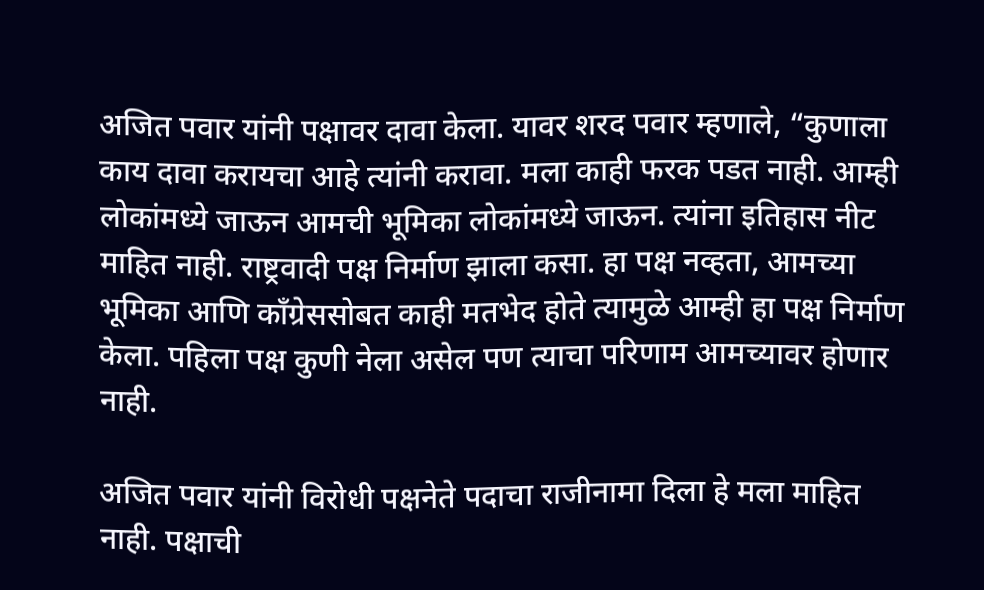अजित पवार यांनी पक्षावर दावा केला. यावर शरद पवार म्हणाले, “कुणाला काय दावा करायचा आहे त्यांनी करावा. मला काही फरक पडत नाही. आम्ही लोकांमध्ये जाऊन आमची भूमिका लोकांमध्ये जाऊन. त्यांना इतिहास नीट माहित नाही. राष्ट्रवादी पक्ष निर्माण झाला कसा. हा पक्ष नव्हता, आमच्या भूमिका आणि काँग्रेससोबत काही मतभेद होते त्यामुळे आम्ही हा पक्ष निर्माण केला. पहिला पक्ष कुणी नेला असेल पण त्याचा परिणाम आमच्यावर होणार नाही.

अजित पवार यांनी विरोधी पक्षनेते पदाचा राजीनामा दिला हे मला माहित नाही. पक्षाची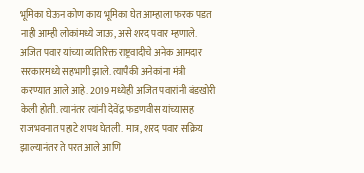भूमिका घेऊन कोण काय भूमिका घेत आम्हाला फरक पडत नाही आम्ही लोकांमध्ये जाऊ, असे शरद पवार म्हणाले. अजित पवार यांच्या व्यतिरिक्त राष्ट्रवादीचे अनेक आमदार सरकारमध्ये सहभागी झाले. त्यापैकी अनेकांना मंत्री करण्यात आले आहे. 2019 मध्येही अजित पवारांनी बंडखोरी केली होती. त्यानंतर त्यांनी देवेंद्र फडणवीस यांच्यासह राजभवनात पहाटे शपथ घेतली. मात्र, शरद पवार सक्रिय झाल्यानंतर ते परत आले आणि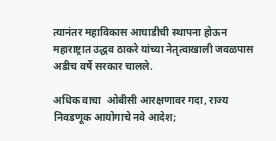त्यानंतर महाविकास आघाडीची स्थापना होऊन महाराष्ट्रात उद्धव ठाकरे यांच्या नेतृत्वाखाली जवळपास अडीच वर्षे सरकार चालले.

अधिक वाचा  ओबीसी आरक्षणावर गदा, राज्य निवडणूक आयोगाचे नवे आदेश;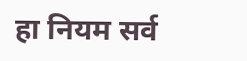हा नियम सर्व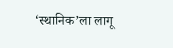‘स्थानिक’ला लागू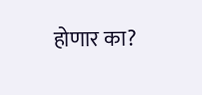होणार का?